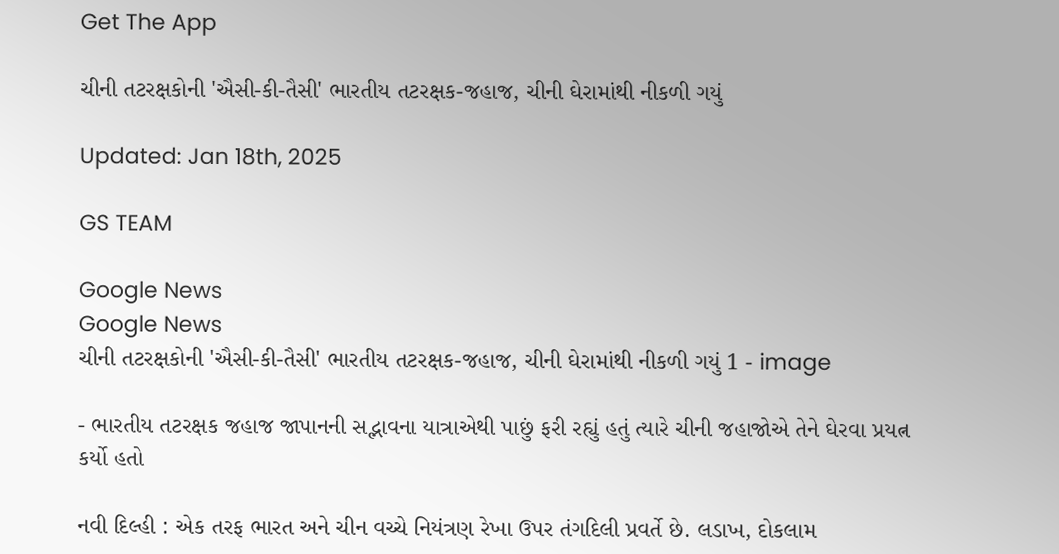Get The App

ચીની તટરક્ષકોની 'ઐસી-કી-તૈસી' ભારતીય તટરક્ષક-જહાજ, ચીની ઘેરામાંથી નીકળી ગયું

Updated: Jan 18th, 2025

GS TEAM

Google News
Google News
ચીની તટરક્ષકોની 'ઐસી-કી-તૈસી' ભારતીય તટરક્ષક-જહાજ, ચીની ઘેરામાંથી નીકળી ગયું 1 - image

- ભારતીય તટરક્ષક જહાજ જાપાનની સદ્ભાવના યાત્રાએથી પાછું ફરી રહ્યું હતું ત્યારે ચીની જહાજોએ તેને ઘેરવા પ્રયત્ન કર્યો હતો

નવી દિલ્હી : એક તરફ ભારત અને ચીન વચ્ચે નિયંત્રણ રેખા ઉપર તંગદિલી પ્રવર્તે છે. લડાખ, દોકલામ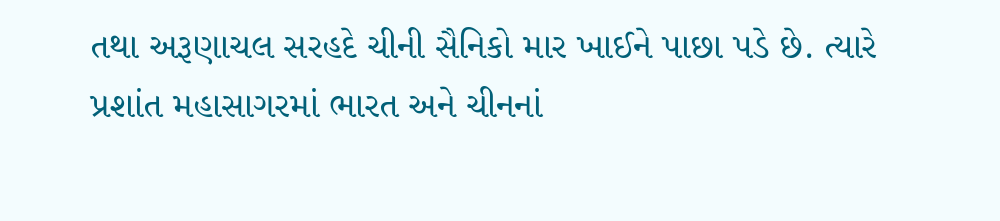તથા અરૂણાચલ સરહદે ચીની સૈનિકો માર ખાઈને પાછા પડે છે. ત્યારે પ્રશાંત મહાસાગરમાં ભારત અને ચીનનાં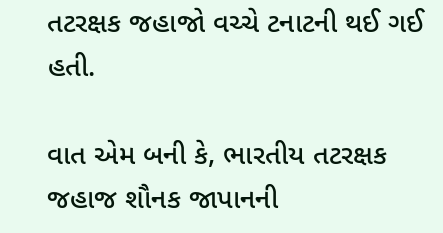તટરક્ષક જહાજો વચ્ચે ટનાટની થઈ ગઈ હતી.

વાત એમ બની કે, ભારતીય તટરક્ષક જહાજ શૌનક જાપાનની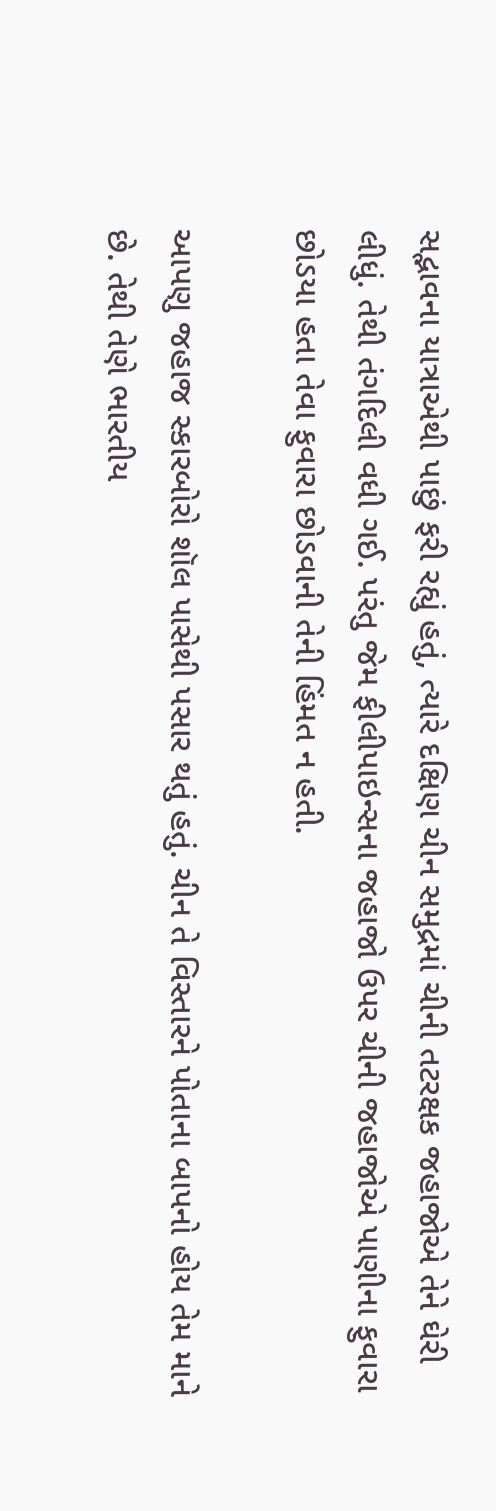સદ્ભાવના યાત્રાએથી પાછું ફરી રહ્યું હતું, ત્યારે દક્ષિણ ચીન સમુદ્રમાં ચીની તટરક્ષક જહાજોએ તેને ઘેરી લીધું. તેથી તંગદિલી વધી ગઈ. પરંતુ જેમ ફીલીપાઇન્સના જહાજો ઉપર ચીની જહાજોએ પાણીના ફુવારા છોડયા હતા તેવા ફુવારા છોડવાની તેની હિંમત ન હતી.

આપણુ જહાજ સ્કારબોરો શૉલ પાસેથી પસાર થતું હતું. ચીન તે વિસ્તારને પોતાના બાપનો હોય તેમ માને છે. તેથી તેણે ભારતીય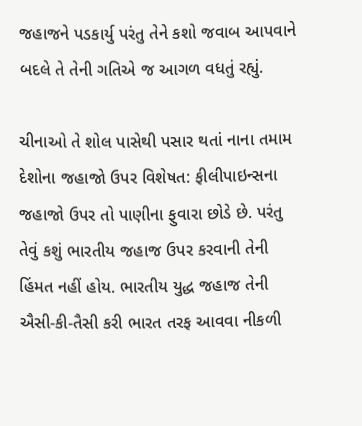જહાજને પડકાર્યુ પરંતુ તેને કશો જવાબ આપવાને બદલે તે તેની ગતિએ જ આગળ વધતું રહ્યું.

ચીનાઓ તે શોલ પાસેથી પસાર થતાં નાના તમામ દેશોના જહાજો ઉપર વિશેષત: ફીલીપાઇન્સના જહાજો ઉપર તો પાણીના ફુવારા છોડે છે. પરંતુ તેવું કશું ભારતીય જહાજ ઉપર કરવાની તેની હિંમત નહીં હોય. ભારતીય યુદ્ધ જહાજ તેની ઐસી-કી-તૈસી કરી ભારત તરફ આવવા નીકળી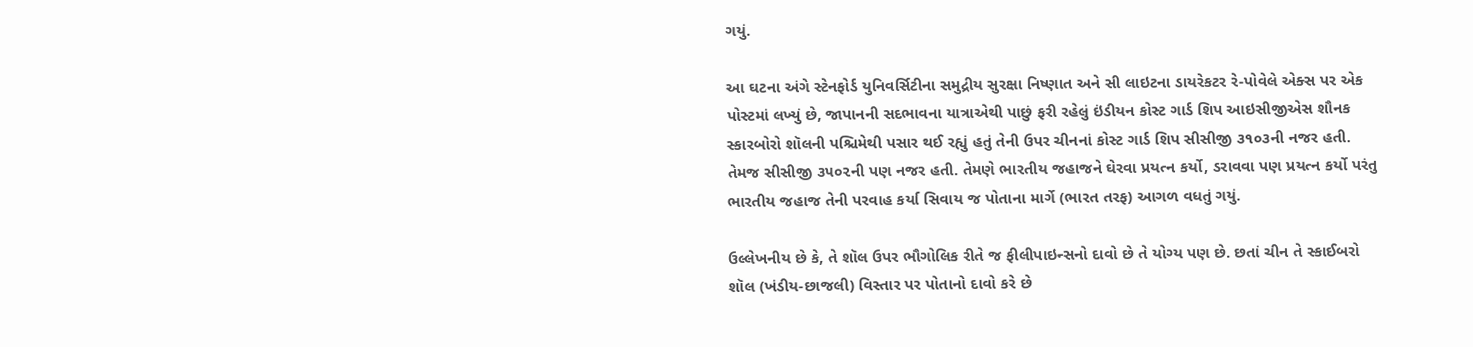ગયું.

આ ઘટના અંગે સ્ટેનફોર્ડ યુનિવર્સિટીના સમુદ્રીય સુરક્ષા નિષ્ણાત અને સી લાઇટના ડાયરેકટર રે-પોવેલે એક્સ પર એક પોસ્ટમાં લખ્યું છે, જાપાનની સદભાવના યાત્રાએથી પાછું ફરી રહેલું ઇંડીયન કોસ્ટ ગાર્ડ શિપ આઇસીજીએસ શૌનક સ્કારબોરો શૉલની પશ્ચિમેથી પસાર થઈ રહ્યું હતું તેની ઉપર ચીનનાં કોસ્ટ ગાર્ડ શિપ સીસીજી ૩૧૦૩ની નજર હતી. તેમજ સીસીજી ૩૫૦૨ની પણ નજર હતી. તેમણે ભારતીય જહાજને ઘેરવા પ્રયત્ન કર્યો, ડરાવવા પણ પ્રયત્ન કર્યો પરંતુ ભારતીય જહાજ તેની પરવાહ કર્યા સિવાય જ પોતાના માર્ગે (ભારત તરફ) આગળ વધતું ગયું.

ઉલ્લેખનીય છે કે, તે શૉલ ઉપર ભૌગોલિક રીતે જ ફીલીપાઇન્સનો દાવો છે તે યોગ્ય પણ છે. છતાં ચીન તે સ્કાઈબરો શૉલ (ખંડીય-છાજલી) વિસ્તાર પર પોતાનો દાવો કરે છે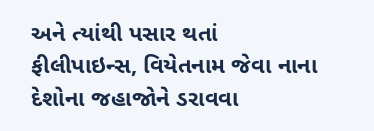અને ત્યાંથી પસાર થતાં ફીલીપાઇન્સ, વિયેતનામ જેવા નાના દેશોના જહાજોને ડરાવવા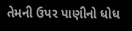તેમની ઉપર પાણીનો ધોધ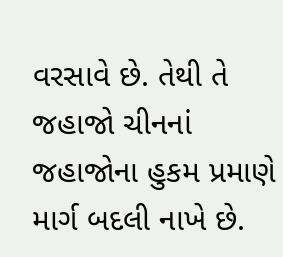વરસાવે છે. તેથી તે જહાજો ચીનનાં જહાજોના હુકમ પ્રમાણે માર્ગ બદલી નાખે છે.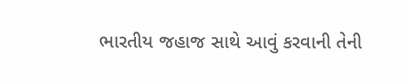ભારતીય જહાજ સાથે આવું કરવાની તેની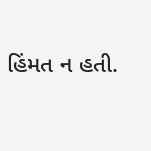હિંમત ન હતી.